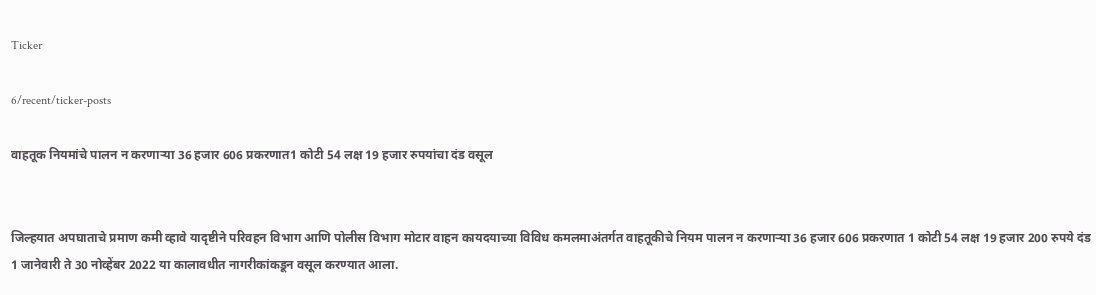Ticker

6/recent/ticker-posts

वाहतूक नियमांचे पालन न करणाऱ्या 36 हजार 606 प्रकरणात1 कोटी 54 लक्ष 19 हजार रुपयांचा दंड वसूल


जिल्हयात अपघाताचे प्रमाण कमी व्हावे यादृष्टीने परिवहन विभाग आणि पोलीस विभाग मोटार वाहन कायदयाच्या विविध कमलमाअंतर्गत वाहतूकीचे नियम पालन न करणाऱ्या 36 हजार 606 प्रकरणात 1 कोटी 54 लक्ष 19 हजार 200 रुपये दंड 1 जानेवारी ते 30 नोव्हेंबर 2022 या कालावधीत नागरीकांकडून वसूल करण्यात आला.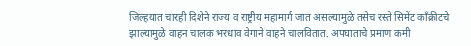जिल्हयात चारही दिशेने राज्य व राष्ट्रीय महामार्ग जात असल्यामुळे तसेच रस्ते सिमेंट काँक्रीटचे झाल्यामुळे वाहन चालक भरधाव वेगाने वाहने चालवितात. अपघाताचे प्रमाण कमी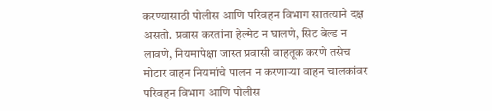करण्यासाठी पोलीस आणि परिवहन विभाग सातत्याने दक्ष असतो. प्रवास करतांना हेल्मेट न घालणे, सिट बेल्ड न लावणे, नियमापेक्षा जास्त प्रवासी वाहतूक करणे तसेच मोटार वाहन नियमांचे पालन न करणाऱ्या वाहन चालकांवर परिवहन विभाग आणि पोलीस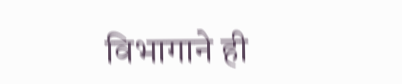विभागाने ही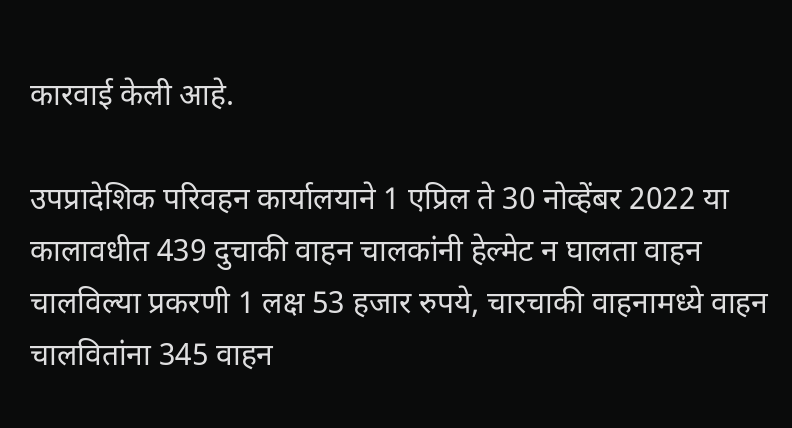कारवाई केली आहे.

उपप्रादेशिक परिवहन कार्यालयाने 1 एप्रिल ते 30 नोव्हेंबर 2022 या कालावधीत 439 दुचाकी वाहन चालकांनी हेल्मेट न घालता वाहन चालविल्या प्रकरणी 1 लक्ष 53 हजार रुपये, चारचाकी वाहनामध्ये वाहन चालवितांना 345 वाहन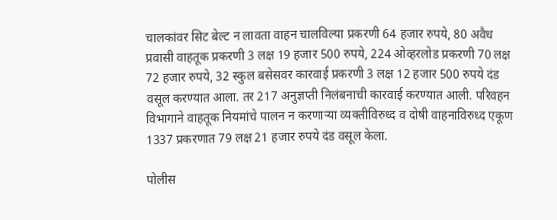चालकांवर सिट बेल्ट न लावता वाहन चालविल्या प्रकरणी 64 हजार रुपये, 80 अवैध प्रवासी वाहतूक प्रकरणी 3 लक्ष 19 हजार 500 रुपये, 224 ओव्हरलोड प्रकरणी 70 लक्ष 72 हजार रुपये, 32 स्कुल बसेसवर कारवाई प्रकरणी 3 लक्ष 12 हजार 500 रुपये दंड वसूल करण्यात आला. तर 217 अनुज्ञप्ती निलंबनाची कारवाई करण्यात आली. परिवहन विभागाने वाहतूक नियमांचे पालन न करणाऱ्या व्यक्तीविरुध्द व दोषी वाहनाविरुध्द एकूण 1337 प्रकरणात 79 लक्ष 21 हजार रुपये दंड वसूल केला.

पोलीस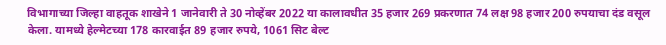विभागाच्या जिल्हा वाहतूक शाखेने 1 जानेवारी ते 30 नोव्हेंबर 2022 या कालावधीत 35 हजार 269 प्रकरणात 74 लक्ष 98 हजार 200 रुपयाचा दंड वसूल केला. यामध्ये हेल्मेटच्या 178 कारवाईत 89 हजार रुपये, 1061 सिट बेल्ट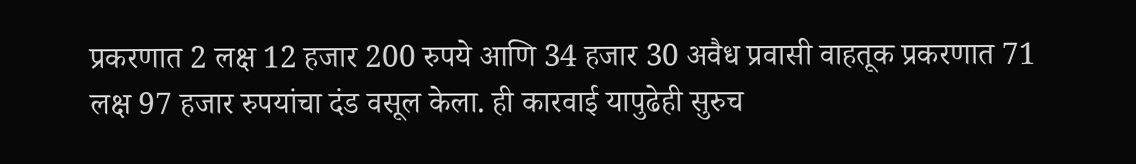प्रकरणात 2 लक्ष 12 हजार 200 रुपये आणि 34 हजार 30 अवैध प्रवासी वाहतूक प्रकरणात 71 लक्ष 97 हजार रुपयांचा दंड वसूल केला. ही कारवाई यापुढेही सुरुच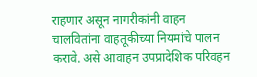राहणार असून नागरीकांनी वाहन चालवितांना वाहतूकीच्या नियमांचे पालन करावे. असे आवाहन उपप्रादेशिक परिवहन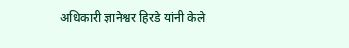अधिकारी ज्ञानेश्वर हिरडे यांनी केले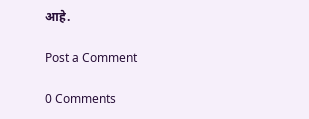आहे.

Post a Comment

0 Comments